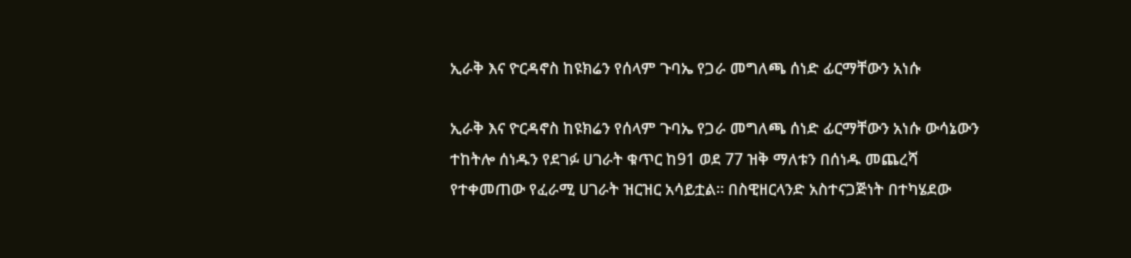ኢራቅ እና ዮርዳኖስ ከዩክሬን የሰላም ጉባኤ የጋራ መግለጫ ሰነድ ፊርማቸውን አነሱ

ኢራቅ እና ዮርዳኖስ ከዩክሬን የሰላም ጉባኤ የጋራ መግለጫ ሰነድ ፊርማቸውን አነሱ ውሳኔውን ተከትሎ ሰነዱን የደገፉ ሀገራት ቁጥር ከ91 ወደ 77 ዝቅ ማለቱን በሰነዱ መጨረሻ የተቀመጠው የፈራሚ ሀገራት ዝርዝር አሳይቷል። በስዊዘርላንድ አስተናጋጅነት በተካሄደው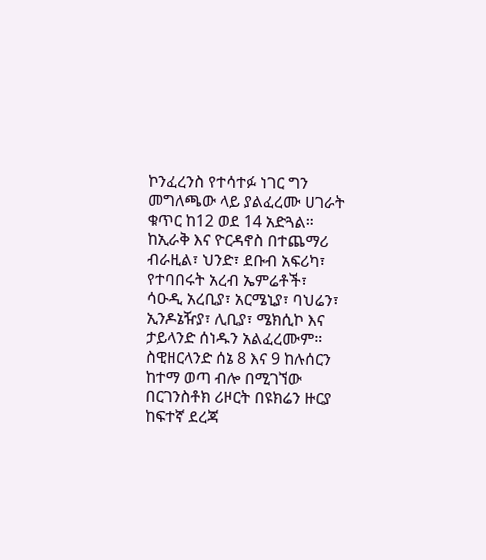ኮንፈረንስ የተሳተፉ ነገር ግን መግለጫው ላይ ያልፈረሙ ሀገራት ቁጥር ከ12 ወደ 14 አድጓል። ከኢራቅ እና ዮርዳኖስ በተጨማሪ ብራዚል፣ ህንድ፣ ደቡብ አፍሪካ፣ የተባበሩት አረብ ኤምሬቶች፣ ሳዑዲ አረቢያ፣ አርሜኒያ፣ ባህሬን፣ ኢንዶኔዥያ፣ ሊቢያ፣ ሜክሲኮ እና ታይላንድ ሰነዱን አልፈረሙም። ስዊዘርላንድ ሰኔ 8 እና 9 ከሉሰርን ከተማ ወጣ ብሎ በሚገኘው በርገንስቶክ ሪዞርት በዩክሬን ዙርያ ከፍተኛ ደረጃ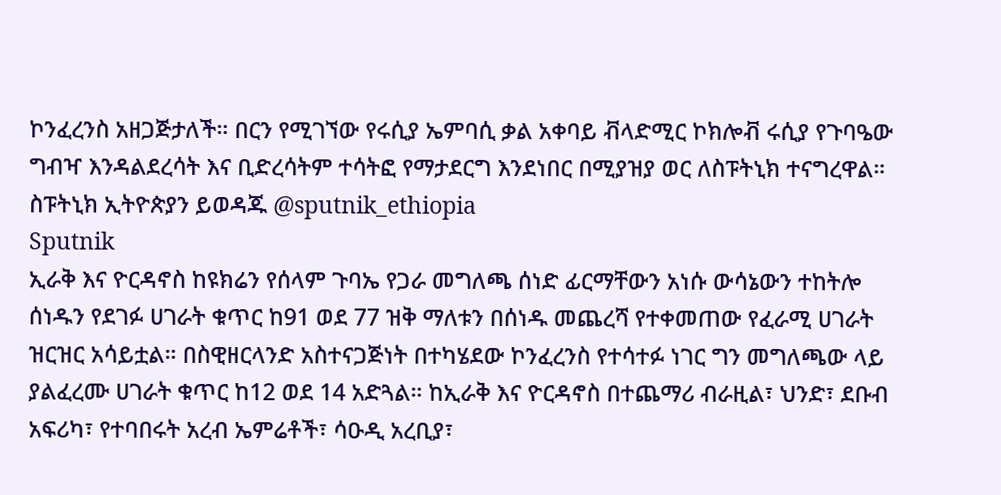ኮንፈረንስ አዘጋጅታለች። በርን የሚገኘው የሩሲያ ኤምባሲ ቃል አቀባይ ቭላድሚር ኮክሎቭ ሩሲያ የጉባዔው ግብዣ እንዳልደረሳት እና ቢድረሳትም ተሳትፎ የማታደርግ እንደነበር በሚያዝያ ወር ለስፑትኒክ ተናግረዋል። ስፑትኒክ ኢትዮጵያን ይወዳጁ @sputnik_ethiopia
Sputnik
ኢራቅ እና ዮርዳኖስ ከዩክሬን የሰላም ጉባኤ የጋራ መግለጫ ሰነድ ፊርማቸውን አነሱ ውሳኔውን ተከትሎ ሰነዱን የደገፉ ሀገራት ቁጥር ከ91 ወደ 77 ዝቅ ማለቱን በሰነዱ መጨረሻ የተቀመጠው የፈራሚ ሀገራት ዝርዝር አሳይቷል። በስዊዘርላንድ አስተናጋጅነት በተካሄደው ኮንፈረንስ የተሳተፉ ነገር ግን መግለጫው ላይ ያልፈረሙ ሀገራት ቁጥር ከ12 ወደ 14 አድጓል። ከኢራቅ እና ዮርዳኖስ በተጨማሪ ብራዚል፣ ህንድ፣ ደቡብ አፍሪካ፣ የተባበሩት አረብ ኤምሬቶች፣ ሳዑዲ አረቢያ፣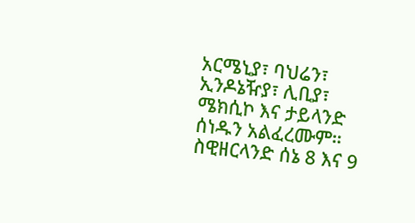አርሜኒያ፣ ባህሬን፣ ኢንዶኔዥያ፣ ሊቢያ፣ ሜክሲኮ እና ታይላንድ ሰነዱን አልፈረሙም። ስዊዘርላንድ ሰኔ 8 እና 9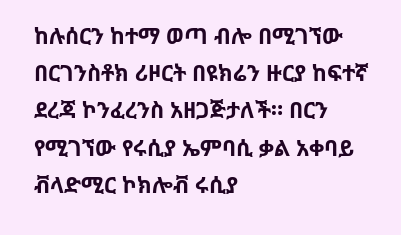ከሉሰርን ከተማ ወጣ ብሎ በሚገኘው በርገንስቶክ ሪዞርት በዩክሬን ዙርያ ከፍተኛ ደረጃ ኮንፈረንስ አዘጋጅታለች። በርን የሚገኘው የሩሲያ ኤምባሲ ቃል አቀባይ ቭላድሚር ኮክሎቭ ሩሲያ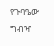የጉባዔው ግብዣ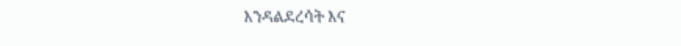እንዳልደረሳት እና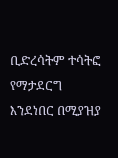ቢድረሳትም ተሳትፎ የማታደርግ እንደነበር በሚያዝያ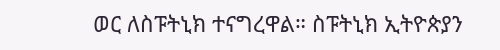ወር ለስፑትኒክ ተናግረዋል። ስፑትኒክ ኢትዮጵያን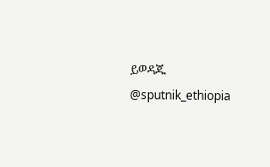ይወዳጁ @sputnik_ethiopia